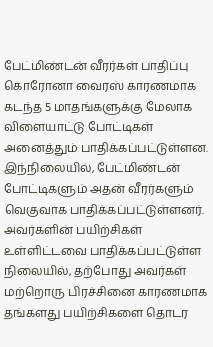பேட்மிண்டன் வீரர்கள் பாதிப்பு
கொரோனா வைரஸ் காரணமாக கடந்த 5 மாதங்களுக்கு மேலாக விளையாட்டு போட்டிகள் அனைத்தும் பாதிக்கப்பட்டுள்ளன. இந்நிலையில், பேட்மிண்டன் போட்டிகளும் அதன் வீரர்களும் வெகுவாக பாதிக்கப்பட்டுள்ளனர். அவர்களின் பயிற்சிகள் உள்ளிட்டவை பாதிக்கப்பட்டுள்ள நிலையில், தற்போது அவர்கள் மற்றொரு பிரச்சினை காரணமாக தங்களது பயிற்சிகளை தொடர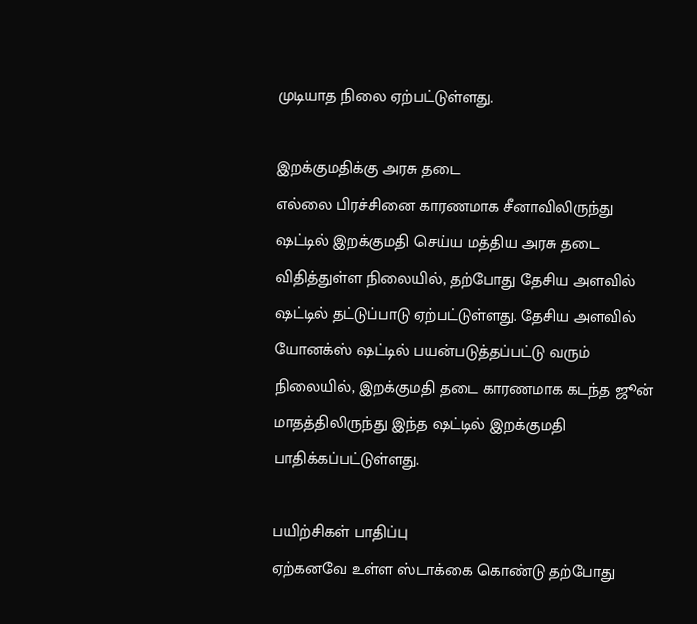முடியாத நிலை ஏற்பட்டுள்ளது.

இறக்குமதிக்கு அரசு தடை
எல்லை பிரச்சினை காரணமாக சீனாவிலிருந்து ஷட்டில் இறக்குமதி செய்ய மத்திய அரசு தடை விதித்துள்ள நிலையில், தற்போது தேசிய அளவில் ஷட்டில் தட்டுப்பாடு ஏற்பட்டுள்ளது. தேசிய அளவில் யோனக்ஸ் ஷட்டில் பயன்படுத்தப்பட்டு வரும் நிலையில், இறக்குமதி தடை காரணமாக கடந்த ஜூன் மாதத்திலிருந்து இந்த ஷட்டில் இறக்குமதி பாதிக்கப்பட்டுள்ளது.

பயிற்சிகள் பாதிப்பு
ஏற்கனவே உள்ள ஸ்டாக்கை கொண்டு தற்போது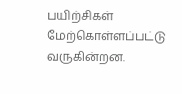பயிற்சிகள் மேற்கொள்ளப்பட்டு வருகின்றன.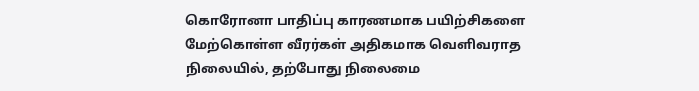கொரோனா பாதிப்பு காரணமாக பயிற்சிகளை மேற்கொள்ள வீரர்கள் அதிகமாக வெளிவராத நிலையில், தற்போது நிலைமை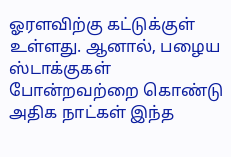ஓரளவிற்கு கட்டுக்குள் உள்ளது. ஆனால், பழைய ஸ்டாக்குகள் போன்றவற்றை கொண்டு அதிக நாட்கள் இந்த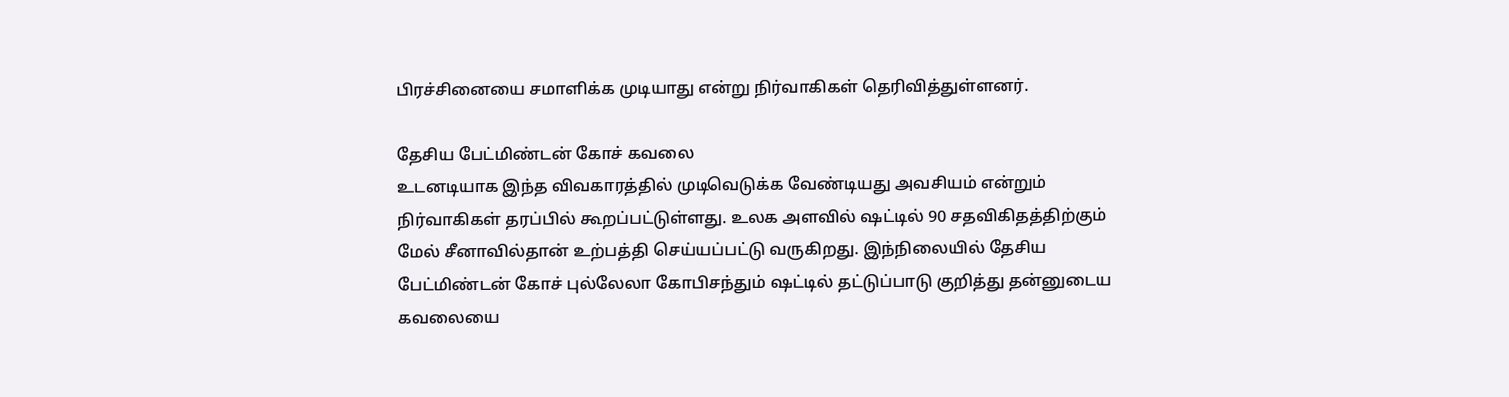பிரச்சினையை சமாளிக்க முடியாது என்று நிர்வாகிகள் தெரிவித்துள்ளனர்.

தேசிய பேட்மிண்டன் கோச் கவலை
உடனடியாக இந்த விவகாரத்தில் முடிவெடுக்க வேண்டியது அவசியம் என்றும் நிர்வாகிகள் தரப்பில் கூறப்பட்டுள்ளது. உலக அளவில் ஷட்டில் 90 சதவிகிதத்திற்கும் மேல் சீனாவில்தான் உற்பத்தி செய்யப்பட்டு வருகிறது. இந்நிலையில் தேசிய பேட்மிண்டன் கோச் புல்லேலா கோபிசந்தும் ஷட்டில் தட்டுப்பாடு குறித்து தன்னுடைய கவலையை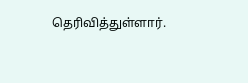தெரிவித்துள்ளார்.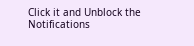Click it and Unblock the Notifications